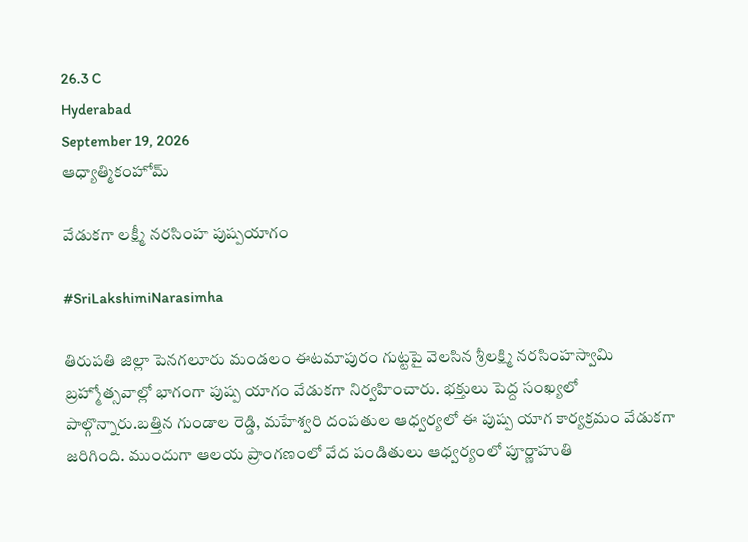26.3 C
Hyderabad
September 19, 2026
ఆధ్యాత్మికంహోమ్

వేడుకగా లక్ష్మీ నరసింహ పుష్పయాగం

#SriLakshimiNarasimha

తిరుపతి జిల్లా పెనగలూరు మండలం ఈటమాపురం గుట్టపై వెలసిన శ్రీలక్ష్మి నరసింహస్వామి బ్రహ్మోత్సవాల్లో భాగంగా పుష్ప యాగం వేడుకగా నిర్వహించారు. భక్తులు పెద్ద సంఖ్యలో పాల్గొన్నారు.బత్తిన గుండాల రెడ్డి, మహేశ్వరి దంపతుల ఆధ్వర్యలో ఈ పుష్ప యాగ కార్యక్రమం వేడుకగా జరిగింది. ముందుగా ఆలయ ప్రాంగణంలో వేద పండితులు ఆధ్వర్యంలో పూర్ణాహుతి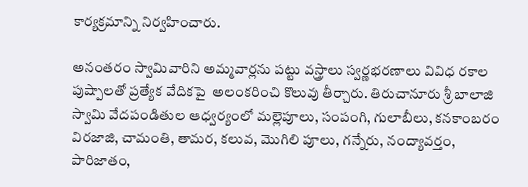కార్యక్రమాన్ని నిర్వహించారు.

అనంతరం స్వామివారిని అమ్మవార్లను పట్టు వస్త్రాలు స్వర్ణభరణాలు వివిధ రకాల పుష్పాలతో ప్రత్యేక వేదికపై  అలంకరించి కొలువు తీర్చారు. తిరుచానూరు శ్రీ బాలాజి స్వామి వేదపండితుల ఆధ్వర్యంలో మల్లెపూలు, సంపంగి, గులాబీలు, కనకాంబరం విరజాజి, చామంతి, తామర, కలువ, మొగిలి పూలు, గన్నేరు, నంద్యావర్తం, పారిజాతం,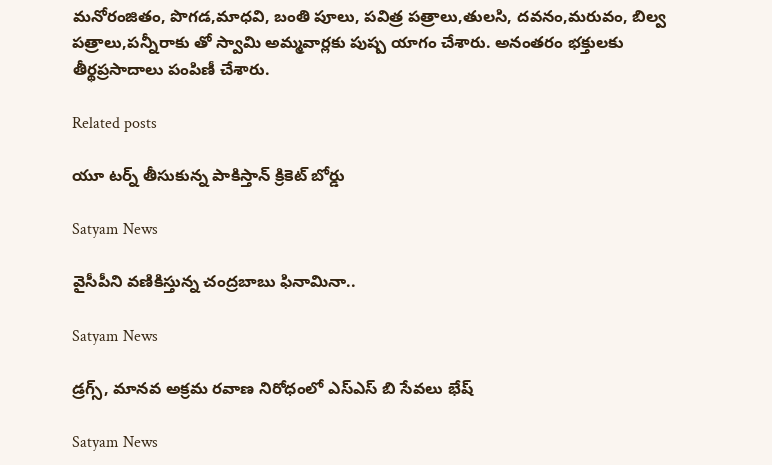మనోరంజితం, పొగడ,మాధవి, బంతి పూలు, పవిత్ర పత్రాలు,తులసి, దవనం,మరువం, బిల్వ పత్రాలు,పన్నీరాకు తో స్వామి అమ్మవార్లకు పుష్ప యాగం చేశారు. అనంతరం భక్తులకు తీర్థప్రసాదాలు పంపిణీ చేశారు.

Related posts

యూ టర్న్ తీసుకున్న పాకిస్తాన్ క్రికెట్ బోర్డు

Satyam News

వైసీపీని వణికిస్తున్న చంద్రబాబు ఫినామినా..

Satyam News

డ్రగ్స్, మానవ అక్రమ రవాణ నిరోధంలో ఎస్ఎస్ బి సేవలు భేష్

Satyam News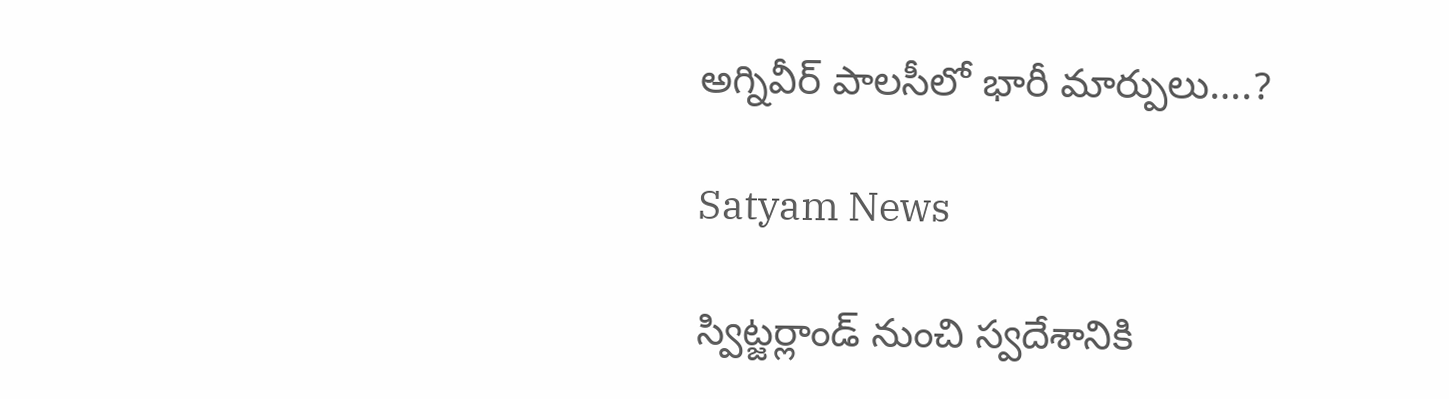అగ్నివీర్ పాలసీలో భారీ మార్పులు….?

Satyam News

స్విట్జర్లాండ్ నుంచి స్వదేశానికి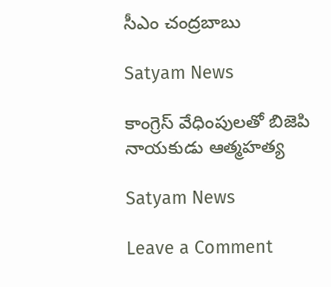సీఎం చంద్రబాబు

Satyam News

కాంగ్రెస్ వేధింపులతో బిజెపి నాయకుడు ఆత్మహత్య

Satyam News

Leave a Comment